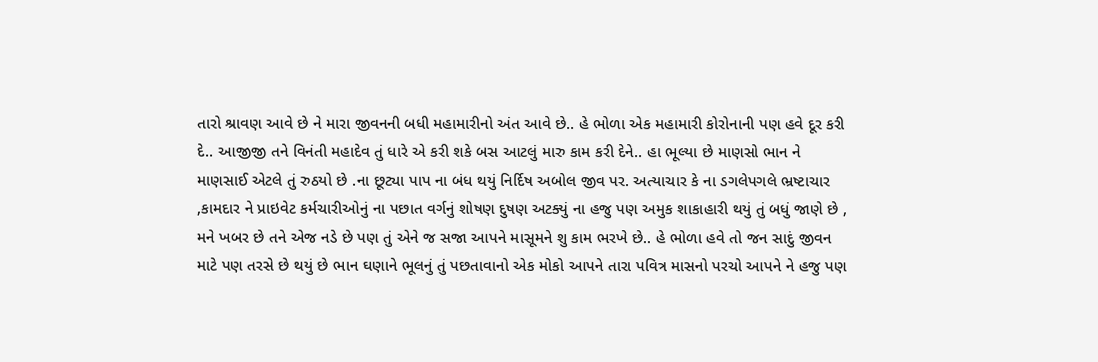તારો શ્રાવણ આવે છે ને મારા જીવનની બધી મહામારીનો અંત આવે છે.. હે ભોળા એક મહામારી કોરોનાની પણ હવે દૂર કરી દે.. આજીજી તને વિનંતી મહાદેવ તું ધારે એ કરી શકે બસ આટલું મારુ કામ કરી દેને.. હા ભૂલ્યા છે માણસો ભાન ને માણસાઈ એટલે તું રુઠયો છે .ના છૂટ્યા પાપ ના બંધ થયું નિર્દિષ અબોલ જીવ પર. અત્યાચાર કે ના ડગલેપગલે ભ્રષ્ટાચાર ,કામદાર ને પ્રાઇવેટ કર્મચારીઓનું ના પછાત વર્ગનું શોષણ દુષણ અટક્યું ના હજુ પણ અમુક શાકાહારી થયું તું બધું જાણે છે , મને ખબર છે તને એજ નડે છે પણ તું એને જ સજા આપને માસૂમને શુ કામ ભરખે છે.. હે ભોળા હવે તો જન સાદું જીવન માટે પણ તરસે છે થયું છે ભાન ઘણાને ભૂલનું તું પછતાવાનો એક મોકો આપને તારા પવિત્ર માસનો પરચો આપને ને હજુ પણ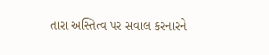તારા અસ્તિત્વ પર સવાલ કરનારને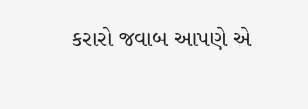કરારો જવાબ આપણે એ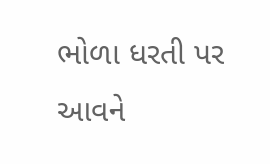ભોળા ધરતી પર આવને